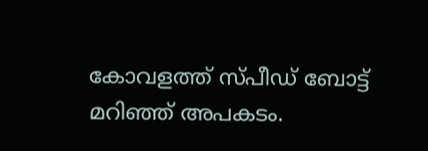കോവളത്ത് സ്പീഡ് ബോട്ട് മറിഞ്ഞ് അപകടം.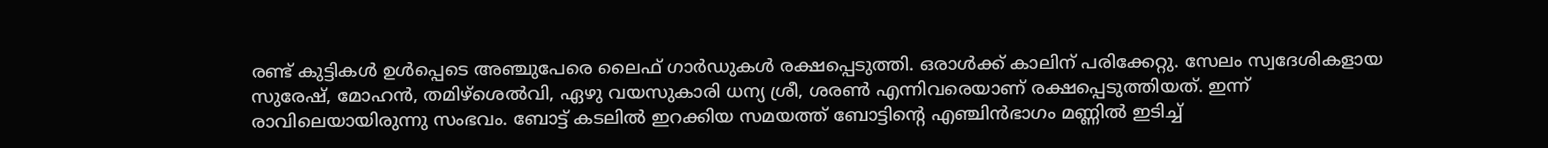രണ്ട് കുട്ടികൾ ഉൾപ്പെടെ അഞ്ചുപേരെ ലൈഫ് ഗാർഡുകൾ രക്ഷപ്പെടുത്തി. ഒരാൾക്ക് കാലിന് പരിക്കേറ്റു. സേലം സ്വദേശികളായ സുരേഷ്, മോഹൻ, തമിഴ്ശെൽവി, ഏഴു വയസുകാരി ധന്യ ശ്രീ, ശരൺ എന്നിവരെയാണ് രക്ഷപ്പെടുത്തിയത്. ഇന്ന് രാവിലെയായിരുന്നു സംഭവം. ബോട്ട് കടലിൽ ഇറക്കിയ സമയത്ത് ബോട്ടിന്റെ എഞ്ചിൻഭാഗം മണ്ണിൽ ഇടിച്ച്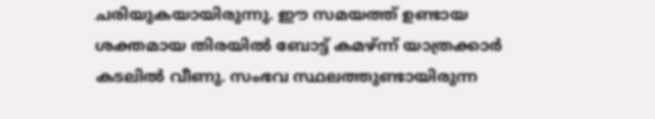ചരിയുകയായിരുന്നു. ഈ സമയത്ത് ഉണ്ടായ ശക്തമായ തിരയിൽ ബോട്ട് കമഴ്ന്ന് യാത്രക്കാർ കടലിൽ വീണു. സംഭവ സ്ഥലത്തുണ്ടായിരുന്ന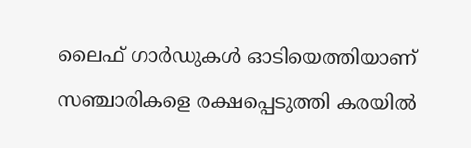ലൈഫ് ഗാർഡുകൾ ഓടിയെത്തിയാണ് സഞ്ചാരികളെ രക്ഷപ്പെടുത്തി കരയിൽ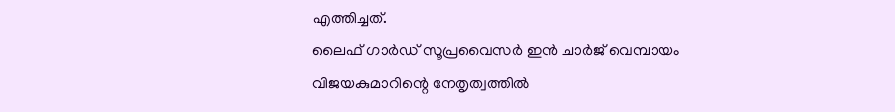എത്തിച്ചത്.
ലൈഫ് ഗാർഡ് സൂപ്രവൈസർ ഇൻ ചാർജ് വെമ്പായം വിജയകുമാറിന്റെ നേതൃത്വത്തിൽ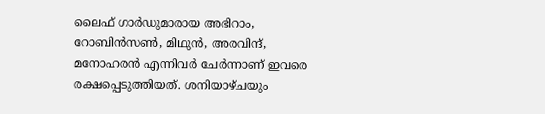ലൈഫ് ഗാർഡുമാരായ അഭിറാം, റോബിൻസൺ, മിഥുൻ, അരവിന്ദ്, മനോഹരൻ എന്നിവർ ചേർന്നാണ് ഇവരെ രക്ഷപ്പെടുത്തിയത്. ശനിയാഴ്ചയും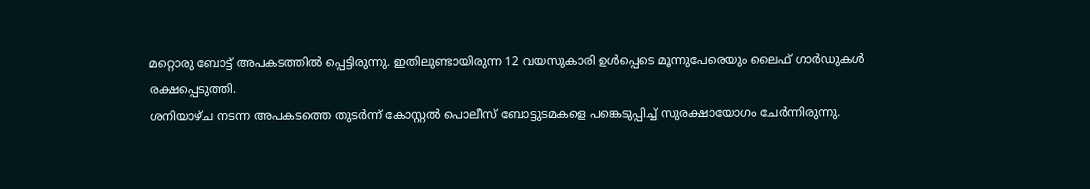മറ്റൊരു ബോട്ട് അപകടത്തിൽ പ്പെട്ടിരുന്നു. ഇതിലുണ്ടായിരുന്ന 12 വയസുകാരി ഉൾപ്പെടെ മൂന്നുപേരെയും ലൈഫ് ഗാർഡുകൾ രക്ഷപ്പെടുത്തി.
ശനിയാഴ്ച നടന്ന അപകടത്തെ തുടർന്ന് കോസ്റ്റൽ പൊലീസ് ബോട്ടുടമകളെ പങ്കെടുപ്പിച്ച് സുരക്ഷായോഗം ചേർന്നിരുന്നു.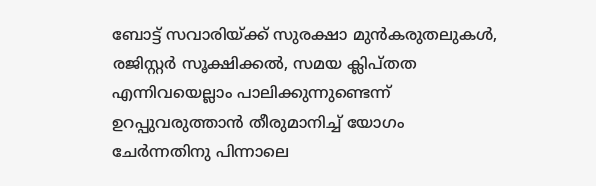ബോട്ട് സവാരിയ്ക്ക് സുരക്ഷാ മുൻകരുതലുകൾ, രജിസ്റ്റർ സൂക്ഷിക്കൽ, സമയ ക്ലിപ്തത എന്നിവയെല്ലാം പാലിക്കുന്നുണ്ടെന്ന് ഉറപ്പുവരുത്താൻ തീരുമാനിച്ച് യോഗം ചേർന്നതിനു പിന്നാലെ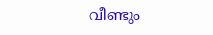വീണ്ടും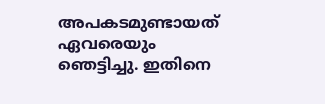അപകടമുണ്ടായത് ഏവരെയും ഞെട്ടിച്ചു. ഇതിനെ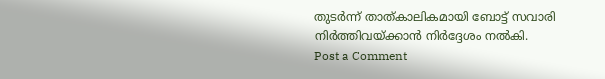തുടർന്ന് താത്കാലികമായി ബോട്ട് സവാരി നിർത്തിവയ്ക്കാൻ നിർദ്ദേശം നൽകി.
Post a Comment